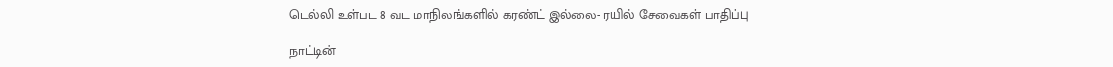டெல்லி உள்பட 8 வட மாநிலங்களில் கரண்ட் இல்லை- ரயில் சேவைகள் பாதிப்பு

நாட்டின்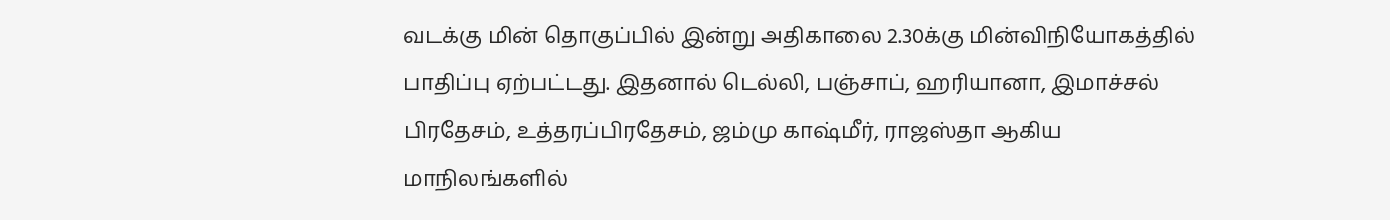வடக்கு மின் தொகுப்பில் இன்று அதிகாலை 2.30க்கு மின்விநியோகத்தில் பாதிப்பு ஏற்பட்டது. இதனால் டெல்லி, பஞ்சாப், ஹரியானா, இமாச்சல் பிரதேசம், உத்தரப்பிரதேசம், ஜம்மு காஷ்மீர், ராஜஸ்தா ஆகிய மாநிலங்களில்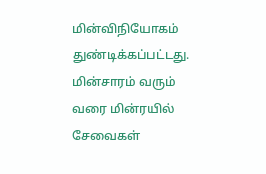மின்விநியோகம் துண்டிக்கப்பட்டது.
மின்சாரம் வரும் வரை மின்ரயில் சேவைகள்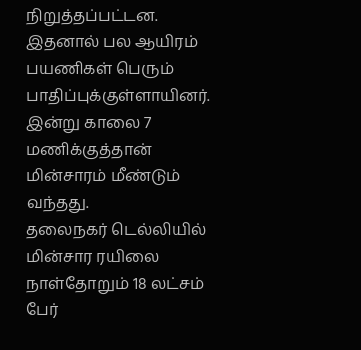நிறுத்தப்பட்டன. இதனால் பல ஆயிரம் பயணிகள் பெரும் பாதிப்புக்குள்ளாயினர். இன்று காலை 7 மணிக்குத்தான் மின்சாரம் மீண்டும் வந்தது.
தலைநகர் டெல்லியில் மின்சார ரயிலை நாள்தோறும் 18 லட்சம் பேர்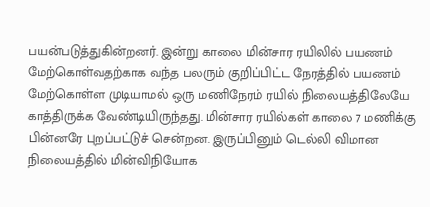பயன்படுத்துகின்றனர். இன்று காலை மின்சார ரயிலில் பயணம் மேற்கொள்வதற்காக வந்த பலரும் குறிப்பிட்ட நேரத்தில் பயணம் மேற்கொள்ள முடியாமல் ஒரு மணிநேரம் ரயில் நிலையத்திலேயே காத்திருக்க வேண்டியிருந்தது. மின்சார ரயில்கள் காலை 7 மணிக்கு பின்னரே புறப்பட்டுச் சென்றன. இருப்பினும் டெல்லி விமான நிலையத்தில் மின்விநியோக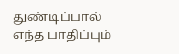துண்டிப்பால் எந்த பாதிப்பும்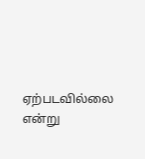ஏற்படவில்லை என்று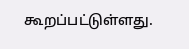கூறப்பட்டுள்ளது.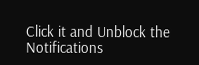Click it and Unblock the Notifications